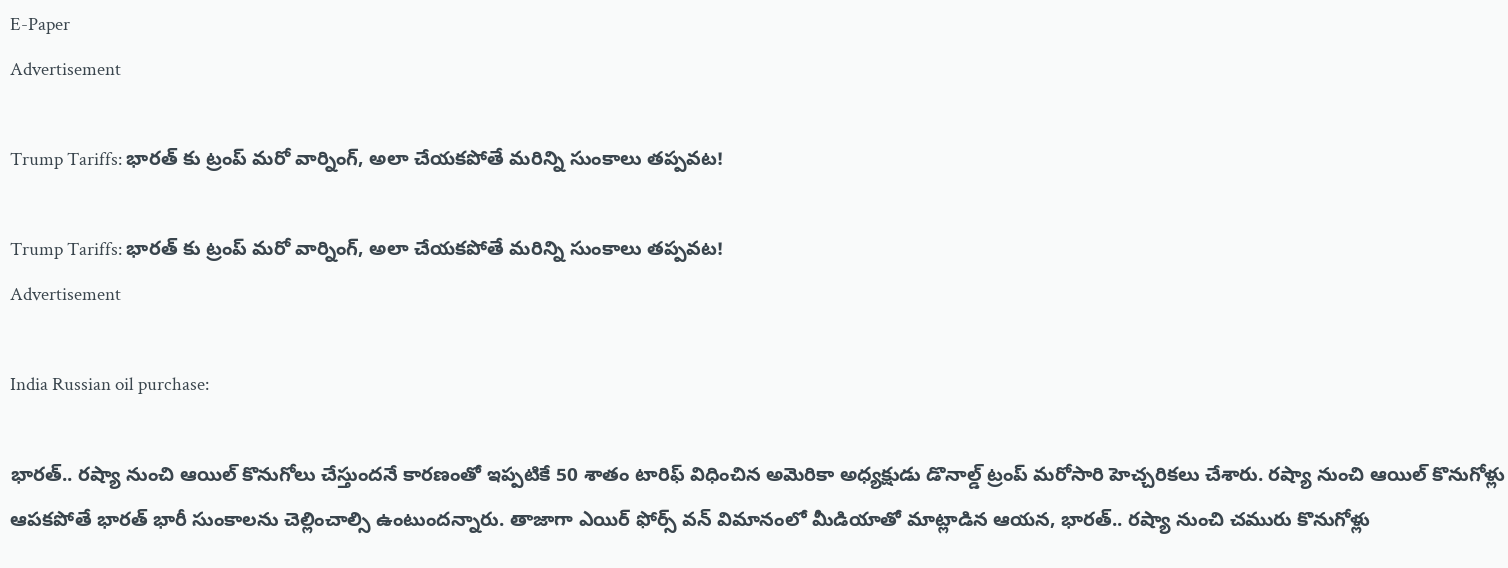E-Paper
Advertisement

Trump Tariffs: భారత్ కు ట్రంప్ మరో వార్నింగ్, అలా చేయకపోతే మరిన్ని సుంకాలు తప్పవట!

Trump Tariffs: భారత్ కు ట్రంప్ మరో వార్నింగ్, అలా చేయకపోతే మరిన్ని సుంకాలు తప్పవట!
Advertisement

India Russian oil purchase:

భారత్.. రష్యా నుంచి ఆయిల్ కొనుగోలు చేస్తుందనే కారణంతో ఇప్పటికే 50 శాతం టారిఫ్ విధించిన అమెరికా అధ్యక్షుడు డొనాల్డ్ ట్రంప్ మరోసారి హెచ్చరికలు చేశారు. రష్యా నుంచి ఆయిల్ కొనుగోళ్లు ఆపకపోతే భారత్ భారీ సుంకాలను చెల్లించాల్సి ఉంటుందన్నారు. తాజాగా ఎయిర్ ఫోర్స్ వన్ విమానంలో మీడియాతో మాట్లాడిన ఆయన, భారత్.. రష్యా నుంచి చమురు కొనుగోళ్లు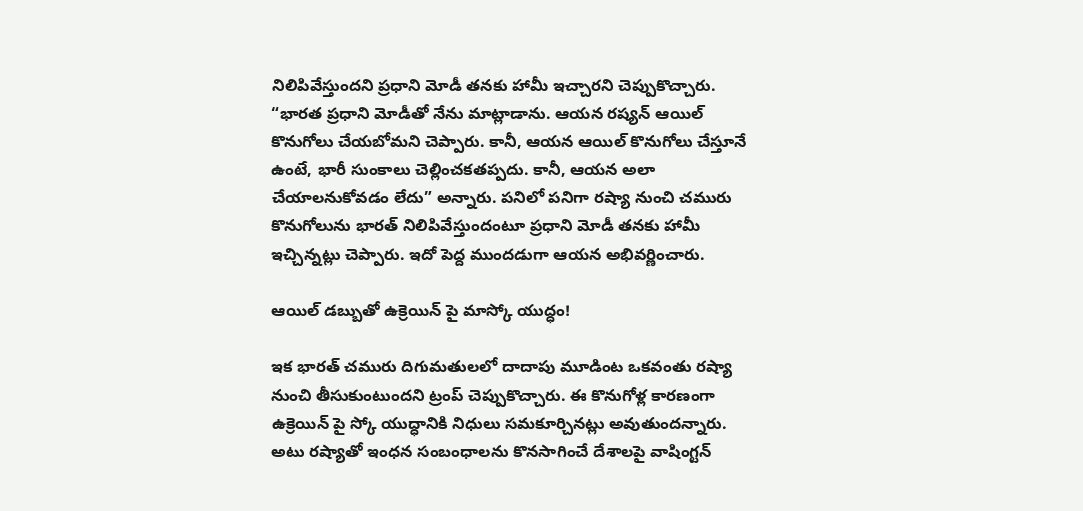నిలిపివేస్తుందని ప్రధాని మోడీ తనకు హామీ ఇచ్చారని చెప్పుకొచ్చారు. “భారత ప్రధాని మోడీతో నేను మాట్లాడాను. ఆయన రష్యన్ ఆయిల్ కొనుగోలు చేయబోమని చెప్పారు. కానీ, ఆయన ఆయిల్ కొనుగోలు చేస్తూనే ఉంటే, భారీ సుంకాలు చెల్లించకతప్పదు. కానీ, ఆయన అలా చేయాలనుకోవడం లేదు” అన్నారు. పనిలో పనిగా రష్యా నుంచి చమురు కొనుగోలును భారత్ నిలిపివేస్తుందంటూ ప్రధాని మోడీ తనకు హామీ ఇచ్చిన్నట్లు చెప్పారు. ఇదో పెద్ద ముందడుగా ఆయన అభివర్ణించారు.

ఆయిల్ డబ్బుతో ఉక్రెయిన్ పై మాస్కో యుద్ధం!

ఇక భారత్ చమురు దిగుమతులలో దాదాపు మూడింట ఒకవంతు రష్యా నుంచి తీసుకుంటుందని ట్రంప్ చెప్పుకొచ్చారు. ఈ కొనుగోళ్ల కారణంగా ఉక్రెయిన్‌ పై స్కో యుద్ధానికి నిధులు సమకూర్చినట్లు అవుతుందన్నారు. అటు రష్యాతో ఇంధన సంబంధాలను కొనసాగించే దేశాలపై వాషింగ్టన్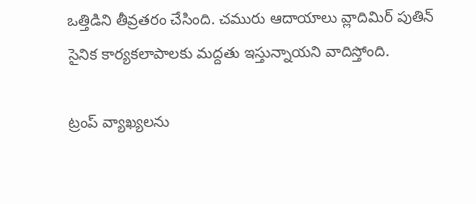ఒత్తిడిని తీవ్రతరం చేసింది. చమురు ఆదాయాలు వ్లాదిమిర్ పుతిన్ సైనిక కార్యకలాపాలకు మద్దతు ఇస్తున్నాయని వాదిస్తోంది.

ట్రంప్ వ్యాఖ్యలను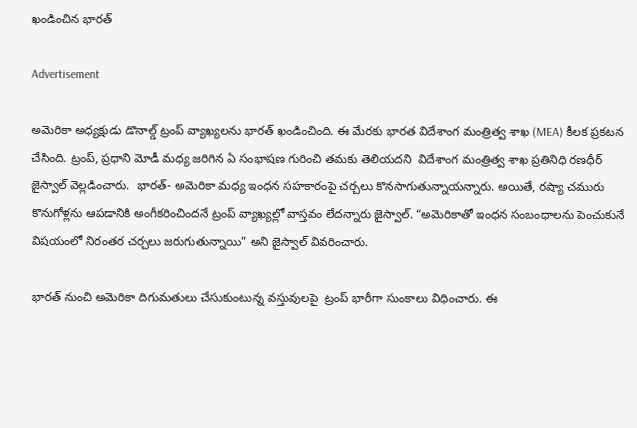ఖండించిన భారత్

Advertisement

అమెరికా అధ్యక్షుడు డొనాల్డ్ ట్రంప్ వ్యాఖ్యలను భారత్ ఖండించింది. ఈ మేరకు భారత విదేశాంగ మంత్రిత్వ శాఖ (MEA) కీలక ప్రకటన చేసింది. ట్రంప్, ప్రధాని మోడీ మధ్య జరిగిన ఏ సంభాషణ గురించి తమకు తెలియదని  విదేశాంగ మంత్రిత్వ శాఖ ప్రతినిధి రణధీర్ జైస్వాల్ వెల్లడించారు.  భారత్- అమెరికా మధ్య ఇంధన సహకారంపై చర్చలు కొనసాగుతున్నాయన్నారు. అయితే, రష్యా చమురు కొనుగోళ్లను ఆపడానికి అంగీకరించిందనే ట్రంప్ వ్యాఖ్యల్లో వాస్తవం లేదన్నారు జైస్వాల్. “అమెరికాతో ఇంధన సంబంధాలను పెంచుకునే విషయంలో నిరంతర చర్చలు జరుగుతున్నాయి” అని జైస్వాల్ వివరించారు.

భారత్ నుంచి అమెరికా దిగుమతులు చేసుకుంటున్న వస్తువులపై  ట్రంప్ భారీగా సుంకాలు విధించారు. ఈ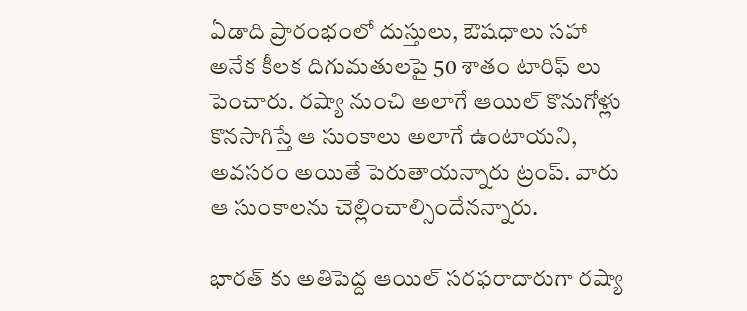ఏడాది ప్రారంభంలో దుస్తులు, ఔషధాలు సహా అనేక కీలక దిగుమతులపై 50 శాతం టారిఫ్ లు పెంచారు. రష్యా నుంచి అలాగే ఆయిల్ కొనుగోళ్లు కొనసాగిస్తే ఆ సుంకాలు అలాగే ఉంటాయని, అవసరం అయితే పెరుతాయన్నారు ట్రంప్. వారు ఆ సుంకాలను చెల్లించాల్సిందేనన్నారు.

భారత్ కు అతిపెద్ద ఆయిల్ సరఫరాదారుగా రష్యా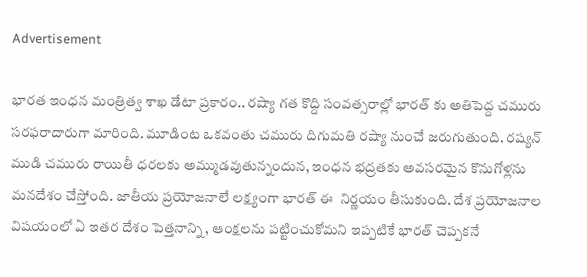Advertisement

భారత ఇంధన మంత్రిత్వ శాఖ డేటా ప్రకారం.. రష్యా గత కొద్ది సంవత్సరాల్లో భారత్ కు అతిపెద్ద చమురు సరఫరాదారుగా మారింది. మూడింట ఒకవంతు చమురు దిగుమతి రష్యా నుంచే జరుగుతుంది. రష్యన్ ముడి చమురు రాయితీ ధరలకు అమ్ముడవుతున్నందున, ఇంధన భద్రతకు అవసరమైన కొనుగోళ్లను మనదేశం చేస్తోంది. జాతీయ ప్రయోజనాలే లక్ష్యంగా భారత్ ఈ  నిర్ణయం తీసుకుంది. దేశ ప్రయోజనాల విషయంలో ఏ ఇతర దేశం పెత్తనాన్ని, ఆంక్షలను పట్టించుకోమని ఇప్పటికే భారత్ చెప్పకనే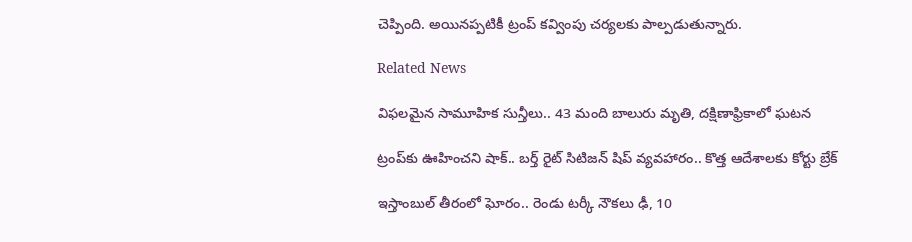చెప్పింది. అయినప్పటికీ ట్రంప్ కవ్వింపు చర్యలకు పాల్పడుతున్నారు.

Related News

విఫలమైన సామూహిక సున్తీలు.. 43 మంది బాలురు మృతి, దక్షిణాఫ్రికాలో ఘటన

ట్రంప్‌‌కు ఊహించని షాక్‌.. బర్త్ రైట్ సిటిజన్ షిప్ వ్యవహారం.. కొత్త ఆదేశాలకు కోర్టు బ్రేక్

ఇస్తాంబుల్ తీరంలో ఘోరం.. రెండు టర్కీ నౌకలు ఢీ, 10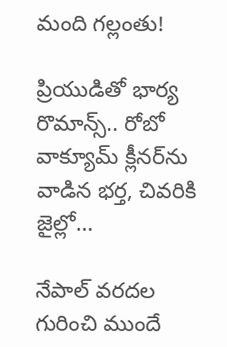మంది గల్లంతు!

ప్రియుడితో భార్య రొమాన్స్.. రోబో వాక్యూమ్ క్లీనర్‌ను వాడిన భర్త, చివరికి జైల్లో…

నేపాల్ వరదల గురించి ముందే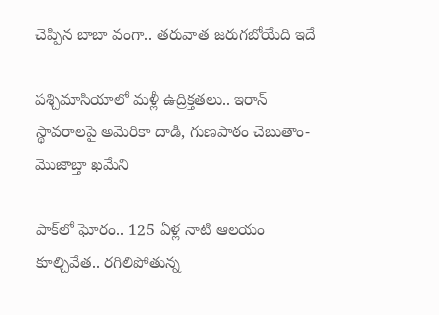చెప్పిన బాబా వంగా.. తరువాత జరుగబోయేది ఇదే

పశ్చిమాసియాలో మళ్లీ ఉద్రిక్తతలు.. ఇరాన్ స్థావరాలపై అమెరికా దాడి, గుణపాఠం చెబుతాం-మొజాబ్తా ఖమేని

పాక్‌లో ఘోరం.. 125 ఏళ్ల నాటి ఆలయం కూల్చివేత.. రగిలిపోతున్న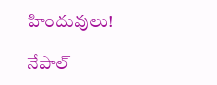హిందువులు!

నేపాల్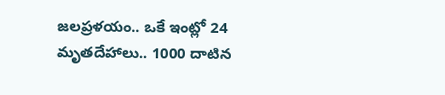జలప్రళయం.. ఒకే ఇంట్లో 24 మృతదేహాలు.. 1000 దాటిన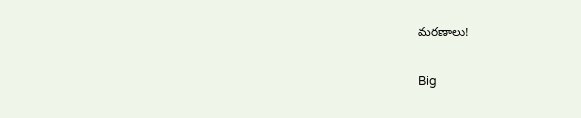మరణాలు!

Big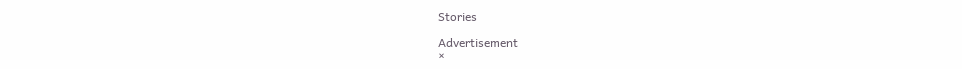Stories

Advertisement
×